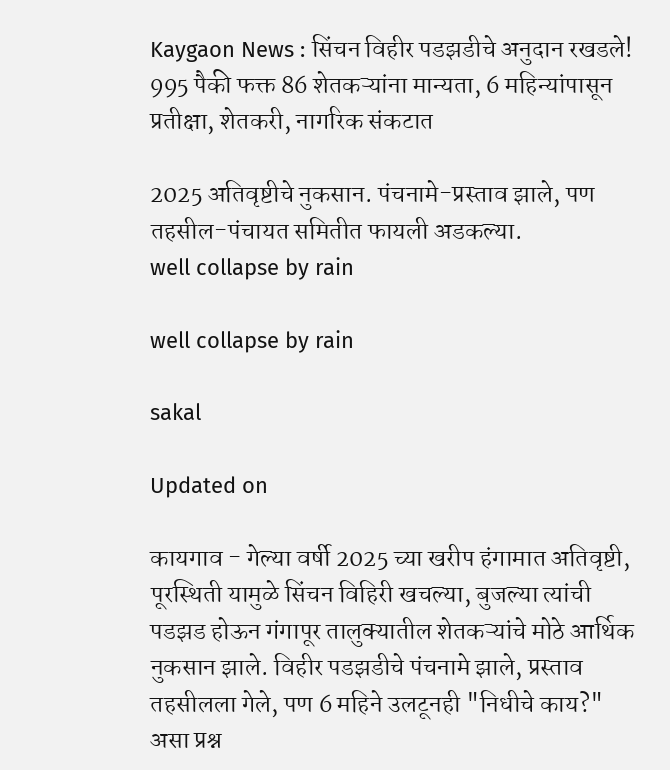Kaygaon News : सिंचन विहीर पडझडीचे अनुदान रखडले! 995 पैकी फक्त 86 शेतकऱ्यांना मान्यता, 6 महिन्यांपासून प्रतीक्षा, शेतकरी, नागरिक संकटात

2025 अतिवृष्टीचे नुकसान. पंचनामे-प्रस्ताव झाले, पण तहसील-पंचायत समितीत फायली अडकल्या.
well collapse by rain

well collapse by rain

sakal

Updated on

कायगाव - गेल्या वर्षी 2025 च्या खरीप हंगामात अतिवृष्टी, पूरस्थिती यामुळे सिंचन विहिरी खचल्या, बुजल्या त्यांची पडझड होऊन गंगापूर तालुक्यातील शेतकऱ्यांचे मोठे आर्थिक नुकसान झाले. विहीर पडझडीचे पंचनामे झाले, प्रस्ताव तहसीलला गेले, पण 6 महिने उलटूनही "निधीचे काय?" असा प्रश्न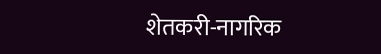शेतकरी-नागरिक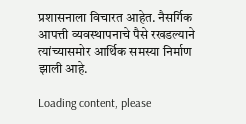प्रशासनाला विचारत आहेत. नैसर्गिक आपत्ती व्यवस्थापनाचे पैसे रखडल्याने त्यांच्यासमोर आर्थिक समस्या निर्माण झाली आहे.

Loading content, please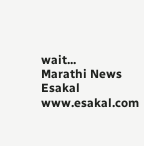wait...
Marathi News Esakal
www.esakal.com